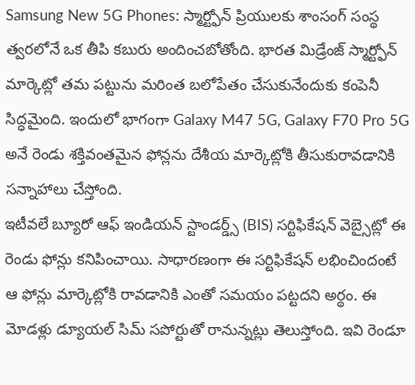Samsung New 5G Phones: స్మార్ట్ఫోన్ ప్రియులకు శాంసంగ్ సంస్థ త్వరలోనే ఒక తీపి కబురు అందించబోతోంది. భారత మిడ్రేంజ్ స్మార్ట్ఫోన్ మార్కెట్లో తమ పట్టును మరింత బలోపేతం చేసుకునేందుకు కంపెనీ సిద్ధమైంది. ఇందులో భాగంగా Galaxy M47 5G, Galaxy F70 Pro 5G అనే రెండు శక్తివంతమైన ఫోన్లను దేశీయ మార్కెట్లోకి తీసుకురావడానికి సన్నాహాలు చేస్తోంది.
ఇటీవలే బ్యూరో ఆఫ్ ఇండియన్ స్టాండర్డ్స్ (BIS) సర్టిఫికేషన్ వెబ్సైట్లో ఈ రెండు ఫోన్లు కనిపించాయి. సాధారణంగా ఈ సర్టిఫికేషన్ లభించిందంటే ఆ ఫోన్లు మార్కెట్లోకి రావడానికి ఎంతో సమయం పట్టదని అర్థం. ఈ మోడళ్లు డ్యూయల్ సిమ్ సపోర్టుతో రానున్నట్లు తెలుస్తోంది. ఇవి రెండూ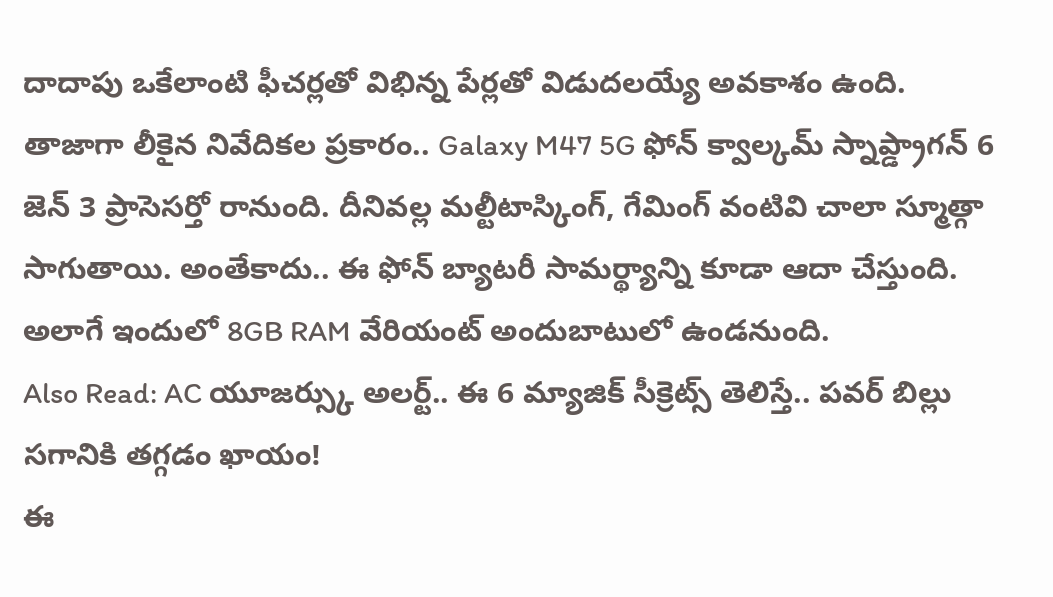దాదాపు ఒకేలాంటి ఫీచర్లతో విభిన్న పేర్లతో విడుదలయ్యే అవకాశం ఉంది.
తాజాగా లీకైన నివేదికల ప్రకారం.. Galaxy M47 5G ఫోన్ క్వాల్కమ్ స్నాప్డ్రాగన్ 6 జెన్ 3 ప్రాసెసర్తో రానుంది. దీనివల్ల మల్టీటాస్కింగ్, గేమింగ్ వంటివి చాలా స్మూత్గా సాగుతాయి. అంతేకాదు.. ఈ ఫోన్ బ్యాటరీ సామర్థ్యాన్ని కూడా ఆదా చేస్తుంది. అలాగే ఇందులో 8GB RAM వేరియంట్ అందుబాటులో ఉండనుంది.
Also Read: AC యూజర్స్కు అలర్ట్.. ఈ 6 మ్యాజిక్ సీక్రెట్స్ తెలిస్తే.. పవర్ బిల్లు సగానికి తగ్గడం ఖాయం!
ఈ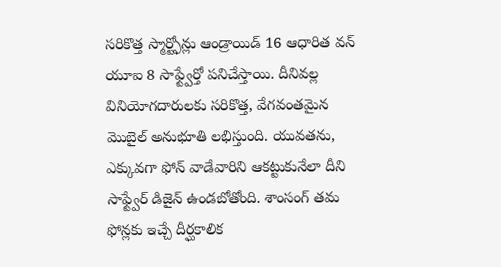సరికొత్త స్మార్ట్ఫోన్లు ఆండ్రాయిడ్ 16 ఆధారిత వన్ యూఐ 8 సాఫ్ట్వేర్తో పనిచేస్తాయి. దీనివల్ల వినియోగదారులకు సరికొత్త, వేగవంతమైన మొబైల్ అనుభూతి లభిస్తుంది. యువతను, ఎక్కువగా ఫోన్ వాడేవారిని ఆకట్టుకునేలా దీని సాఫ్ట్వేర్ డిజైన్ ఉండబోతోంది. శాంసంగ్ తమ ఫోన్లకు ఇచ్చే దీర్ఘకాలిక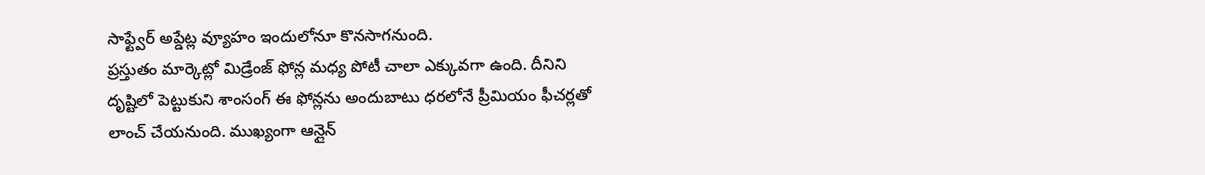సాఫ్ట్వేర్ అప్డేట్ల వ్యూహం ఇందులోనూ కొనసాగనుంది.
ప్రస్తుతం మార్కెట్లో మిడ్రేంజ్ ఫోన్ల మధ్య పోటీ చాలా ఎక్కువగా ఉంది. దీనిని దృష్టిలో పెట్టుకుని శాంసంగ్ ఈ ఫోన్లను అందుబాటు ధరలోనే ప్రీమియం ఫీచర్లతో లాంచ్ చేయనుంది. ముఖ్యంగా ఆన్లైన్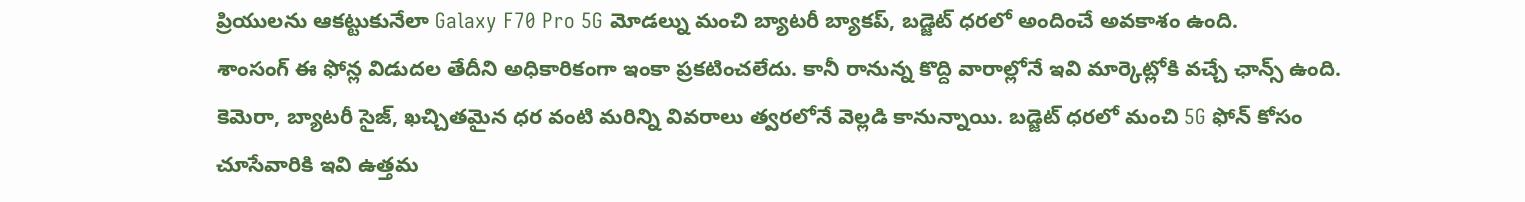ప్రియులను ఆకట్టుకునేలా Galaxy F70 Pro 5G మోడల్ను మంచి బ్యాటరీ బ్యాకప్, బడ్జెట్ ధరలో అందించే అవకాశం ఉంది.
శాంసంగ్ ఈ ఫోన్ల విడుదల తేదీని అధికారికంగా ఇంకా ప్రకటించలేదు. కానీ రానున్న కొద్ది వారాల్లోనే ఇవి మార్కెట్లోకి వచ్చే ఛాన్స్ ఉంది. కెమెరా, బ్యాటరీ సైజ్, ఖచ్చితమైన ధర వంటి మరిన్ని వివరాలు త్వరలోనే వెల్లడి కానున్నాయి. బడ్జెట్ ధరలో మంచి 5G ఫోన్ కోసం చూసేవారికి ఇవి ఉత్తమ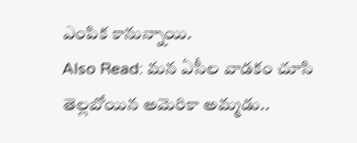ఎంపిక కానున్నాయి.
Also Read: మన ఏసీల వాడకం చూసి తెల్లబోయిన అమెరికా అమ్మడు..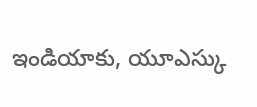ఇండియాకు, యూఎస్కు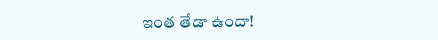ఇంత తేడా ఉందా!